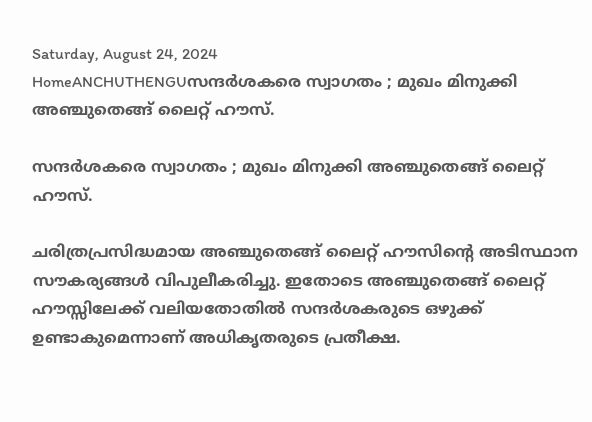Saturday, August 24, 2024
HomeANCHUTHENGUസന്ദർശകരെ സ്വാഗതം ; മുഖം മിനുക്കി അഞ്ചുതെങ്ങ് ലൈറ്റ് ഹൗസ്.

സന്ദർശകരെ സ്വാഗതം ; മുഖം മിനുക്കി അഞ്ചുതെങ്ങ് ലൈറ്റ് ഹൗസ്.

ചരിത്രപ്രസിദ്ധമായ അഞ്ചുതെങ്ങ് ലൈറ്റ് ഹൗസിന്റെ അടിസ്ഥാന സൗകര്യങ്ങൾ വിപുലീകരിച്ചു. ഇതോടെ അഞ്ചുതെങ്ങ് ലൈറ്റ് ഹൗസ്സിലേക്ക്‌ വലിയതോതിൽ സന്ദർശകരുടെ ഒഴുക്ക് ഉണ്ടാകുമെന്നാണ് അധികൃതരുടെ പ്രതീക്ഷ.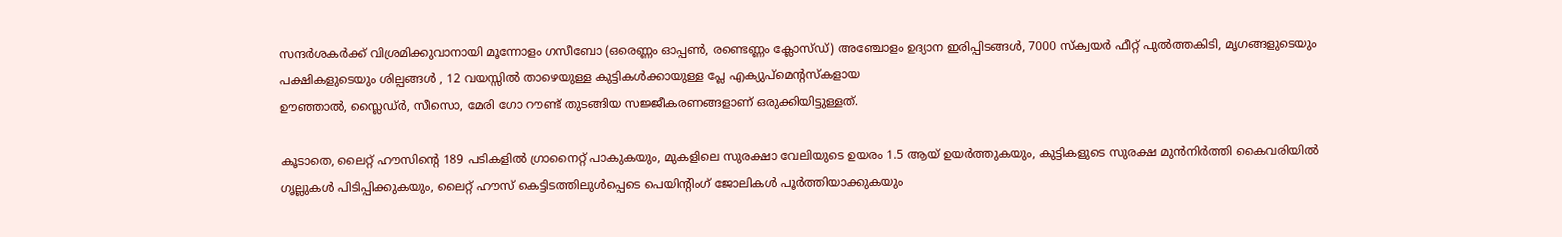സന്ദർശകർക്ക് വിശ്രമിക്കുവാനായി മൂന്നോളം ഗസീബോ (ഒരെണ്ണം ഓപ്പൺ, രണ്ടെണ്ണം ക്ലോസ്ഡ്) അഞ്ചോളം ഉദ്യാന ഇരിപ്പിടങ്ങൾ, 7000 സ്ക്വയർ ഫീറ്റ് പുൽത്തകിടി, മൃഗങ്ങളുടെയും പക്ഷികളുടെയും ശില്പങ്ങൾ , 12 വയസ്സിൽ താഴെയുള്ള കുട്ടികൾക്കായുള്ള പ്ലേ എക്യുപ്മെന്റസ്കളായ
ഊഞ്ഞാൽ, സ്ലൈഡ്ർ, സീസൊ, മേരി ഗോ റൗണ്ട് തുടങ്ങിയ സജ്ജീകരണങ്ങളാണ് ഒരുക്കിയിട്ടുള്ളത്.

കൂടാതെ, ലൈറ്റ് ഹൗസിന്റെ 189 പടികളിൽ ഗ്രാനൈറ്റ് പാകുകയും, മുകളിലെ സുരക്ഷാ വേലിയുടെ ഉയരം 1.5 ആയ് ഉയർത്തുകയും, കുട്ടികളുടെ സുരക്ഷ മുൻനിർത്തി കൈവരിയിൽ ഗൃല്ലുകൾ പിടിപ്പിക്കുകയും, ലൈറ്റ് ഹൗസ് കെട്ടിടത്തിലുൾപ്പെടെ പെയിന്റിംഗ് ജോലികൾ പൂർത്തിയാക്കുകയും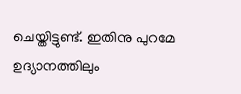ചെയ്തിട്ടുണ്ട്. ഇതിനു പുറമേ ഉദ്യാനത്തിലും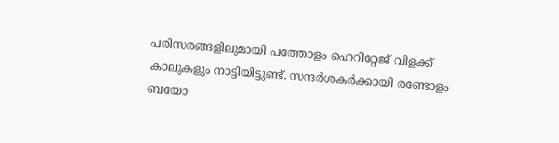പരിസരങ്ങളിലുമായി പത്തോളം ഹെറിറ്റേജ് വിളക്ക് കാലുകളും നാട്ടിയിട്ടുണ്ട്. സന്ദർശകർക്കായി രണ്ടോളം ബയോ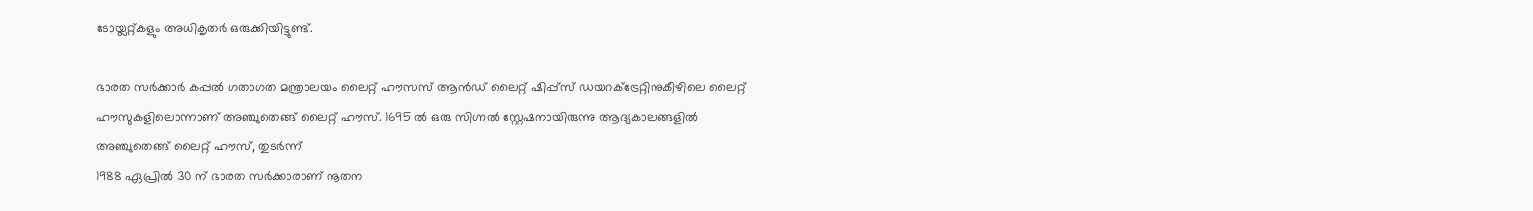ടോയ്ലറ്റ്കളും അധികൃതർ ഒരുക്കിയിട്ടുണ്ട്.

ഭാരത സർക്കാർ കപ്പൽ ഗതാഗത മന്ത്രാലയം ലൈറ്റ് ഹൗസസ് ആൻഡ് ലൈറ്റ് ഷിപ്പ്സ് ഡയറക്ട്രേറ്റിനുകീഴിലെ ലൈറ്റ് ഹൗസുകളിലൊന്നാണ് അഞ്ചുതെങ്ങ് ലൈറ്റ് ഹൗസ്. 1695 ൽ ഒരു സിഗ്നൽ സ്റ്റേഷനായിരുന്നു ആദ്യകാലങ്ങളിൽ അഞ്ചുതെങ്ങ് ലൈറ്റ് ഹൗസ്, തുടർന്ന്
1988 ഏപ്രിൽ 30 ന് ഭാരത സർക്കാരാണ് നൂതന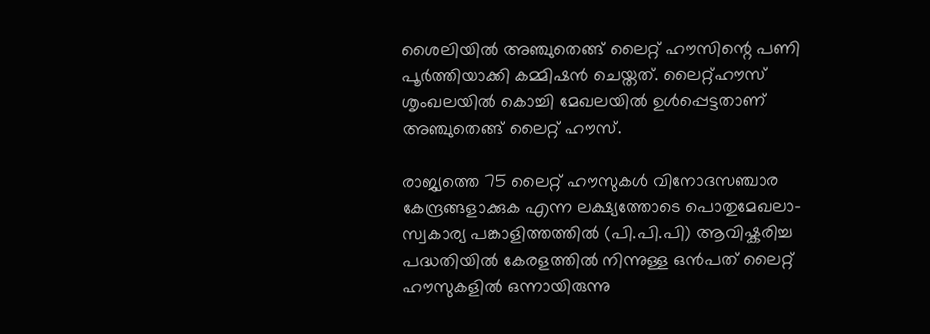ശൈലിയിൽ അഞ്ചുതെങ്ങ് ലൈറ്റ് ഹൗസിന്റെ പണി പൂർത്തിയാക്കി കമ്മിഷൻ ചെയ്തത്. ലൈറ്റ്ഹൗസ് ശൃംഖലയിൽ കൊച്ചി മേഖലയിൽ ഉൾപ്പെട്ടതാണ് അഞ്ചുതെങ്ങ് ലൈറ്റ് ഹൗസ്.

രാജ്യത്തെ 75 ലൈറ്റ് ഹൗസുകൾ വിനോദസഞ്ചാര കേന്ദ്രങ്ങളാക്കുക എന്ന ലക്ഷ്യത്തോടെ പൊതുമേഖലാ-സ്വകാര്യ പങ്കാളിത്തത്തിൽ (പി.പി.പി) ആവിഷ്കരിച്ച പദ്ധതിയിൽ കേരളത്തിൽ നിന്നുള്ള ഒൻപത് ലൈറ്റ് ഹൗസുകളിൽ ഒന്നായിരുന്നു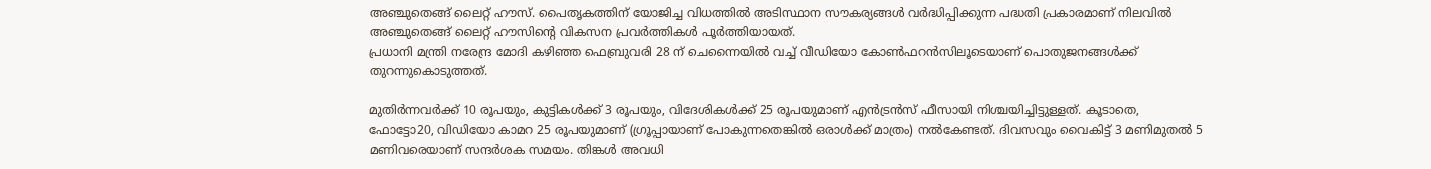അഞ്ചുതെങ്ങ് ലൈറ്റ് ഹൗസ്. പൈതൃകത്തിന് യോജിച്ച വിധത്തിൽ അടിസ്ഥാന സൗകര്യങ്ങൾ വർദ്ധിപ്പിക്കുന്ന പദ്ധതി പ്രകാരമാണ് നിലവിൽ അഞ്ചുതെങ്ങ് ലൈറ്റ് ഹൗസിന്റെ വികസന പ്രവർത്തികൾ പൂർത്തിയായത്.
പ്രധാനി മന്ത്രി നരേന്ദ്ര മോദി കഴിഞ്ഞ ഫെബ്രുവരി 28 ന് ചെന്നൈയിൽ വച്ച് വീഡിയോ കോൺഫറൻസിലൂടെയാണ് പൊതുജനങ്ങൾക്ക് തുറന്നുകൊടുത്തത്.

മുതിർന്നവർക്ക് 10 രൂപയും, കുട്ടികൾക്ക് 3 രൂപയും, വിദേശികൾക്ക് 25 രൂപയുമാണ് എൻട്രൻസ് ഫീസായി നിശ്ചയിച്ചിട്ടുള്ളത്. കൂടാതെ, ഫോട്ടോ20, വിഡിയോ കാമറ 25 രൂപയുമാണ് (ഗ്രൂപ്പായാണ് പോകുന്നതെങ്കിൽ ഒരാൾക്ക് മാത്രം) നൽകേണ്ടത്. ദിവസവും വൈകിട്ട് 3 മണിമുതൽ 5 മണിവരെയാണ് സന്ദർശക സമയം. തിങ്കൾ അവധി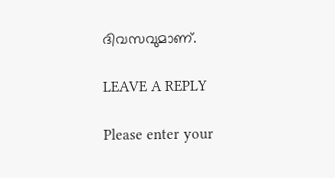ദിവസവുമാണ്.

LEAVE A REPLY

Please enter your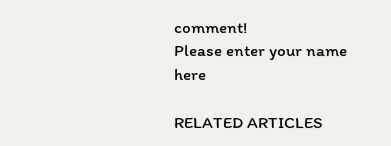comment!
Please enter your name here

RELATED ARTICLES